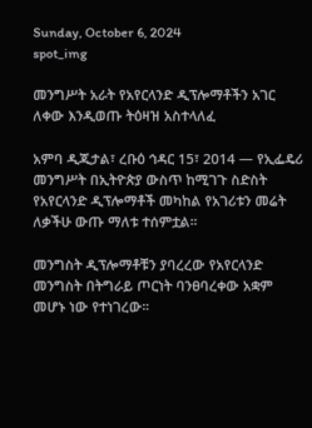Sunday, October 6, 2024
spot_img

መንግሥት አራት የአየርላንድ ዲፕሎማቶችን አገር ለቀው እንዲወጡ ትዕዛዝ አስተላለፈ

አምባ ዲጂታል፣ ረቡዕ ኅዳር 15፣ 2014 ― የኢፌዴሪ መንግሥት በኢትዮጵያ ውስጥ ከሚገጉ ስድስት የአየርላንድ ዲፕሎማቶች መካከል የአገሪቱን መሬት ለቃችሁ ውጡ ማለቱ ተሰምቷል።

መንግስት ዲፕሎማቶቹን ያባረረው የአየርላንድ መንግስት በትግራይ ጦርነት ባንፀባረቀው አቋም መሆኑ ነው የተነገረው።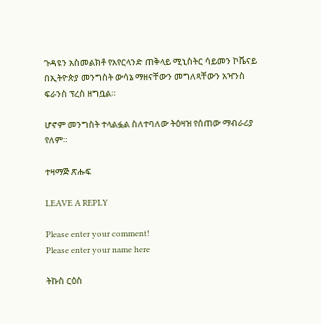ጉዳዩን አስመልክቶ የአየርላንድ ጠቅላይ ሚኒስትር ሳይመን ኮቬናይ በኢትዮጵያ መንግስት ውሳኔ ማዘናቸውን መግለጻቸውን አዣንስ ፍራንስ ፕረስ ዘግቧል።

ሆኖም መንግስት ተላልፏል ስለተባለው ትዕዛዝ የሰጠው ማብራሪያ የለም።

ተዛማጅ ጽሑፍ

LEAVE A REPLY

Please enter your comment!
Please enter your name here

ትኩስ ርዕስ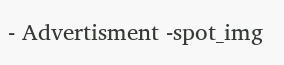- Advertisment -spot_img